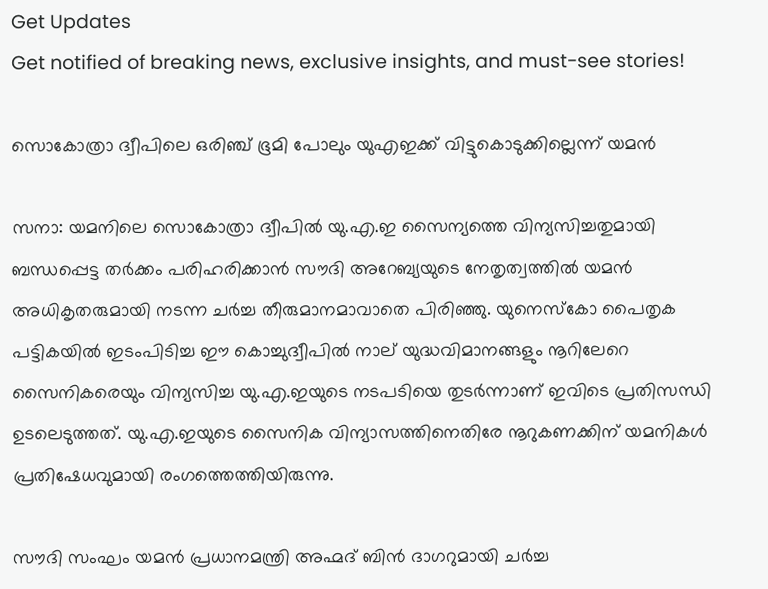Get Updates
Get notified of breaking news, exclusive insights, and must-see stories!

സൊകോത്രാ ദ്വീപിലെ ഒരിഞ്ച് ഭൂമി പോലും യുഎഇക്ക് വിട്ടുകൊടുക്കില്ലെന്ന് യമന്‍

സനാ: യമനിലെ സൊകോത്രാ ദ്വീപില്‍ യു.എ.ഇ സൈന്യത്തെ വിന്യസിച്ചതുമായി ബന്ധപ്പെട്ട തര്‍ക്കം പരിഹരിക്കാന്‍ സൗദി അറേബ്യയുടെ നേതൃത്വത്തില്‍ യമന്‍ അധികൃതരുമായി നടന്ന ചര്‍ച്ച തീരുമാനമാവാതെ പിരിഞ്ഞു. യുനെസ്‌കോ പൈതൃക പട്ടികയില്‍ ഇടംപിടിച്ച ഈ കൊച്ചുദ്വീപില്‍ നാല് യുദ്ധവിമാനങ്ങളും നൂറിലേറെ സൈനികരെയും വിന്യസിച്ച യു.എ.ഇയുടെ നടപടിയെ തുടര്‍ന്നാണ് ഇവിടെ പ്രതിസന്ധി ഉടലെടുത്തത്. യു.എ.ഇയുടെ സൈനിക വിന്യാസത്തിനെതിരേ നൂറുകണക്കിന് യമനികള്‍ പ്രതിഷേധവുമായി രംഗത്തെത്തിയിരുന്നു.

സൗദി സംഘം യമന്‍ പ്രധാനമന്ത്രി അഹ്മദ് ബിന്‍ ദാഗറുമായി ചര്‍ച്ച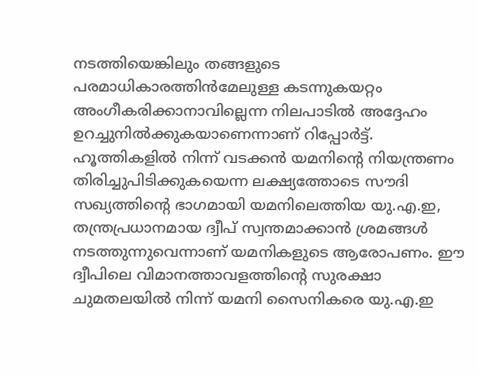നടത്തിയെങ്കിലും തങ്ങളുടെ പരമാധികാരത്തിന്‍മേലുള്ള കടന്നുകയറ്റം അംഗീകരിക്കാനാവില്ലെന്ന നിലപാടില്‍ അദ്ദേഹം ഉറച്ചുനില്‍ക്കുകയാണെന്നാണ് റിപ്പോര്‍ട്ട്. ഹൂത്തികളില്‍ നിന്ന് വടക്കന്‍ യമനിന്റെ നിയന്ത്രണം തിരിച്ചുപിടിക്കുകയെന്ന ലക്ഷ്യത്തോടെ സൗദി സഖ്യത്തിന്റെ ഭാഗമായി യമനിലെത്തിയ യു.എ.ഇ, തന്ത്രപ്രധാനമായ ദ്വീപ് സ്വന്തമാക്കാന്‍ ശ്രമങ്ങള്‍ നടത്തുന്നുവെന്നാണ് യമനികളുടെ ആരോപണം. ഈ ദ്വീപിലെ വിമാനത്താവളത്തിന്റെ സുരക്ഷാ ചുമതലയില്‍ നിന്ന് യമനി സൈനികരെ യു.എ.ഇ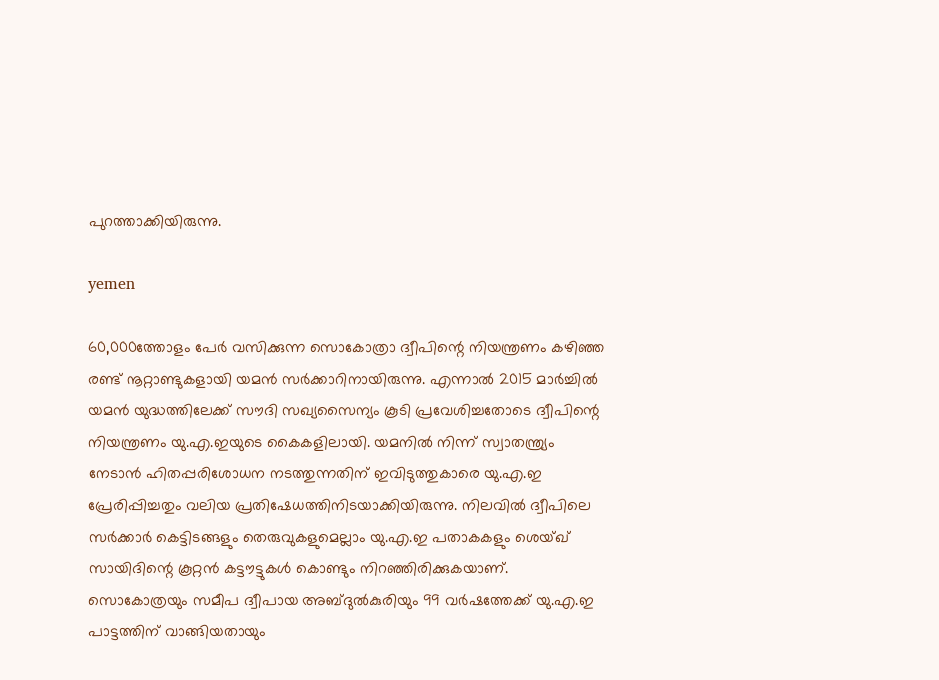പുറത്താക്കിയിരുന്നു.

yemen

60,000ത്തോളം പേര്‍ വസിക്കുന്ന സൊകോത്രാ ദ്വീപിന്റെ നിയന്ത്രണം കഴിഞ്ഞ രണ്ട് നൂറ്റാണ്ടുകളായി യമന്‍ സര്‍ക്കാറിനായിരുന്നു. എന്നാല്‍ 2015 മാര്‍ച്ചില്‍ യമന്‍ യുദ്ധത്തിലേക്ക് സൗദി സഖ്യസൈന്യം കൂടി പ്രവേശിച്ചതോടെ ദ്വീപിന്റെ നിയന്ത്രണം യു.എ.ഇയുടെ കൈകളിലായി. യമനില്‍ നിന്ന് സ്വാതന്ത്ര്യം നേടാന്‍ ഹിതപ്പരിശോധന നടത്തുന്നതിന് ഇവിടുത്തുകാരെ യു.എ.ഇ പ്രേരിപ്പിച്ചതും വലിയ പ്രതിഷേധത്തിനിടയാക്കിയിരുന്നു. നിലവില്‍ ദ്വീപിലെ സര്‍ക്കാര്‍ കെട്ടിടങ്ങളും തെരുവുകളുമെല്ലാം യു.എ.ഇ പതാകകളും ശെയ്ഖ് സായിദിന്റെ കൂറ്റന്‍ കട്ടൗട്ടുകള്‍ കൊണ്ടും നിറഞ്ഞിരിക്കുകയാണ്. സൊകോത്രയും സമീപ ദ്വീപായ അബ്ദുല്‍കുരിയും 99 വര്‍ഷത്തേക്ക് യു.എ.ഇ പാട്ടത്തിന് വാങ്ങിയതായും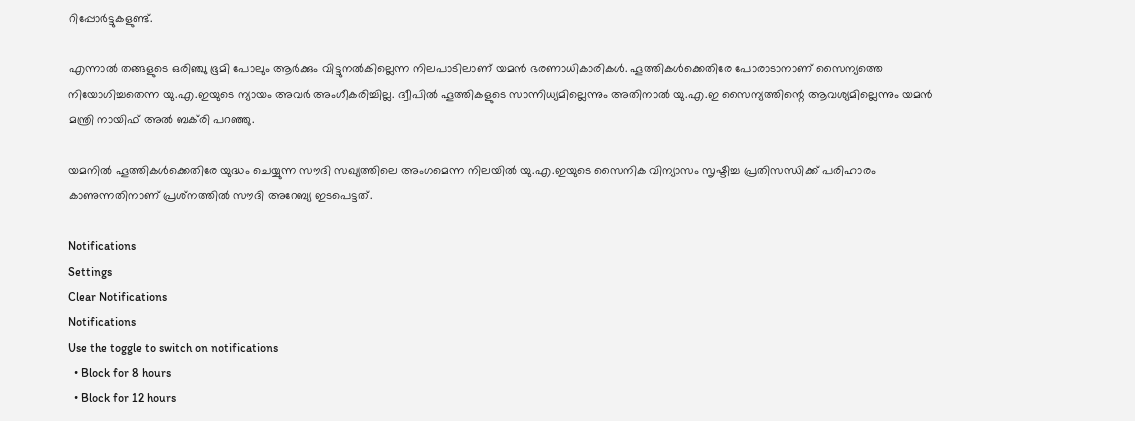റിപ്പോര്‍ട്ടുകളുണ്ട്.

എന്നാല്‍ തങ്ങളുടെ ഒരിഞ്ചു ഭൂമി പോലും ആര്‍ക്കും വിട്ടുനല്‍കില്ലെന്ന നിലപാടിലാണ് യമന്‍ ഭരണാധികാരികള്‍. ഹൂത്തികള്‍ക്കെതിരേ പോരാടാനാണ് സൈന്യത്തെ നിയോഗിച്ചതെന്ന യു.എ.ഇയുടെ ന്യായം അവര്‍ അംഗീകരിച്ചില്ല. ദ്വീപില്‍ ഹൂത്തികളുടെ സാന്നിധ്യമില്ലെന്നും അതിനാല്‍ യു.എ.ഇ സൈന്യത്തിന്റെ ആവശ്യമില്ലെന്നും യമന്‍ മന്ത്രി നായിഫ് അല്‍ ബക്‌രി പറഞ്ഞു.

യമനില്‍ ഹൂത്തികള്‍ക്കെതിരേ യുദ്ധം ചെയ്യുന്ന സൗദി സഖ്യത്തിലെ അംഗമെന്ന നിലയില്‍ യു.എ.ഇയുടെ സൈനിക വിന്യാസം സൃഷ്ടിച്ച പ്രതിസന്ധിക്ക് പരിഹാരം കാണുന്നതിനാണ് പ്രശ്‌നത്തില്‍ സൗദി അറേബ്യ ഇടപെട്ടത്.

Notifications
Settings
Clear Notifications
Notifications
Use the toggle to switch on notifications
  • Block for 8 hours
  • Block for 12 hours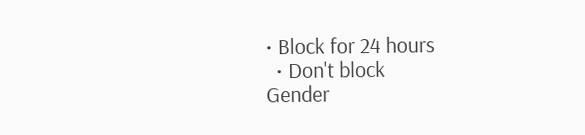• Block for 24 hours
  • Don't block
Gender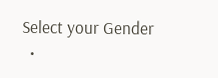Select your Gender
  •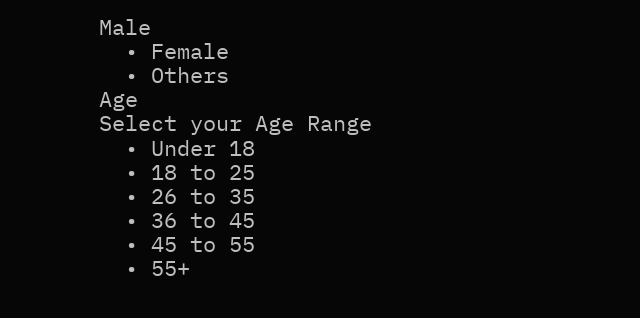Male
  • Female
  • Others
Age
Select your Age Range
  • Under 18
  • 18 to 25
  • 26 to 35
  • 36 to 45
  • 45 to 55
  • 55+